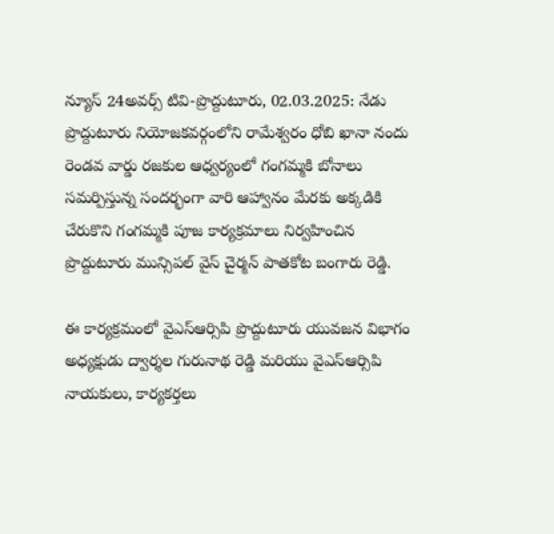న్యూస్ 24అవర్స్ టివి-ప్రొద్దుటూరు, 02.03.2025: నేడు ప్రొద్దుటూరు నియోజకవర్గంలోని రామేశ్వరం ధోబి ఖానా నందు రెండవ వార్డు రజకుల ఆధ్వర్యంలో గంగమ్మకి బోనాలు సమర్పిస్తున్న సందర్భంగా వారి ఆహ్వానం మేరకు అక్కడికి చేరుకొని గంగమ్మకి పూజ కార్యక్రమాలు నిర్వహించిన ప్రొద్దుటూరు మున్సిపల్ వైస్ చైర్మన్ పాతకోట బంగారు రెడ్డి.

ఈ కార్యక్రమంలో వైఎస్ఆర్సిపి ప్రొద్దుటూరు యువజన విభాగం అధ్యక్షుడు ద్వార్శల గురునాథ రెడ్డి మరియు వైఎస్ఆర్సిపి నాయకులు, కార్యకర్తలు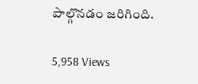పాల్గొనడం జరిగింది.

5,958 Views